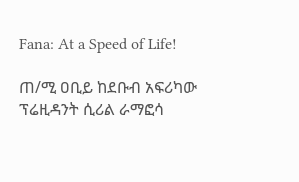Fana: At a Speed of Life!

ጠ/ሚ ዐቢይ ከደቡብ አፍሪካው ፕሬዚዳንት ሲሪል ራማፎሳ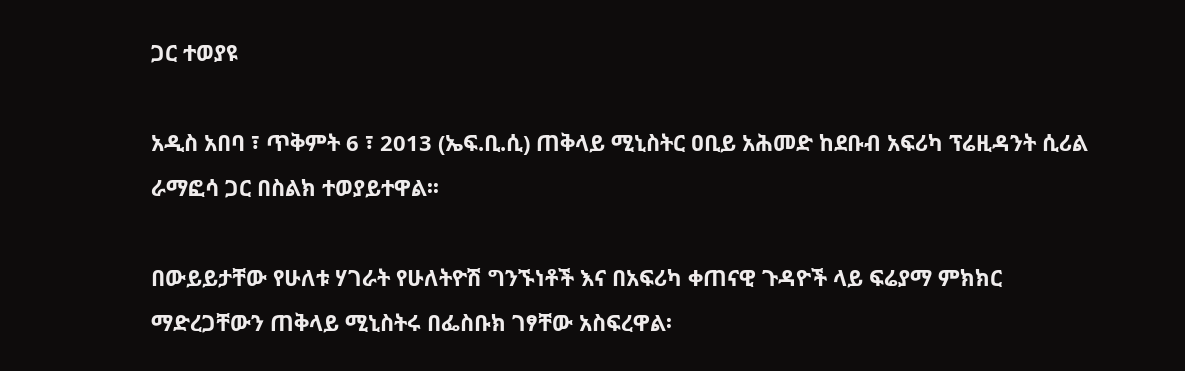ጋር ተወያዩ

አዲስ አበባ ፣ ጥቅምት 6 ፣ 2013 (ኤፍ.ቢ.ሲ) ጠቅላይ ሚኒስትር ዐቢይ አሕመድ ከደቡብ አፍሪካ ፕሬዚዳንት ሲሪል ራማፎሳ ጋር በስልክ ተወያይተዋል፡፡

በውይይታቸው የሁለቱ ሃገራት የሁለትዮሽ ግንኙነቶች እና በአፍሪካ ቀጠናዊ ጉዳዮች ላይ ፍሬያማ ምክክር ማድረጋቸውን ጠቅላይ ሚኒስትሩ በፌስቡክ ገፃቸው አስፍረዋል፡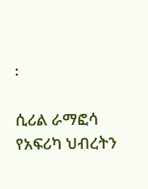፡

ሲሪል ራማፎሳ የአፍሪካ ህብረትን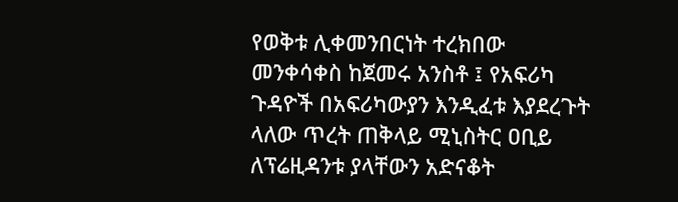የወቅቱ ሊቀመንበርነት ተረክበው መንቀሳቀስ ከጀመሩ አንስቶ ፤ የአፍሪካ ጉዳዮች በአፍሪካውያን እንዲፈቱ እያደረጉት ላለው ጥረት ጠቅላይ ሚኒስትር ዐቢይ ለፕሬዚዳንቱ ያላቸውን አድናቆት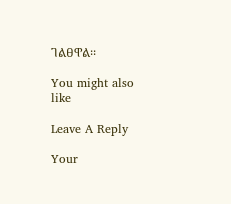ገልፀዋል፡፡

You might also like

Leave A Reply

Your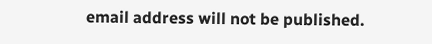email address will not be published.